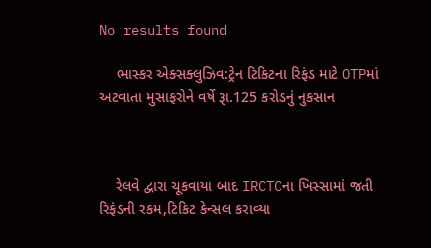No results found

    ભાસ્કર એક્સક્લુઝિવ:ટ્રેન ટિકિટના રિફંડ માટે OTPમાં અટવાતા મુસાફરોને વર્ષે રૂા.125 કરોડનું નુકસાન



    રેલવે દ્વારા ચૂકવાયા બાદ IRCTCના ખિસ્સામાં જતી રિફંડની રકમ,ટિકિટ કેન્સલ કરાવ્યા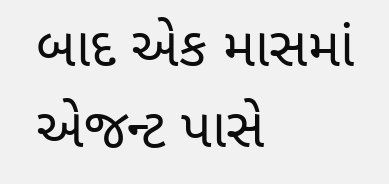બાદ એક માસમાં એજન્ટ પાસે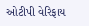ઓટીપી વેરિફાય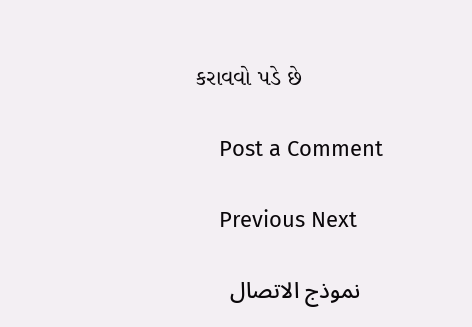કરાવવો પડે છે

    Post a Comment

    Previous Next

    نموذج الاتصال